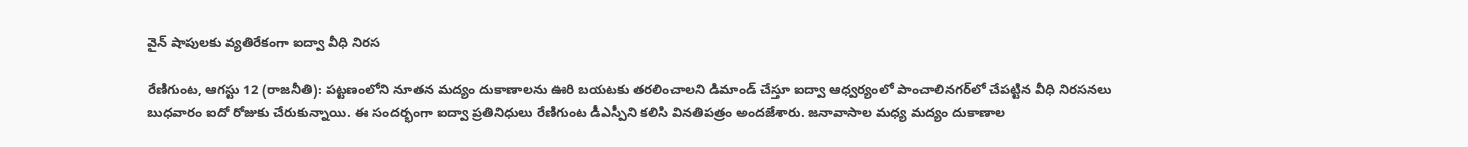వైన్‌ షాపులకు వ్యతిరేకంగా ఐద్వా వీధి నిరస

రేణిగుంట, ఆగస్టు 12 (రాజనీతి): పట్టణంలోని నూతన మద్యం దుకాణాలను ఊరి బయటకు తరలించాలని డిమాండ్‌ చేస్తూ ఐద్వా ఆధ్వర్యంలో పాంచాలినగర్‌లో చేపట్టిన వీధి నిరసనలు బుధవారం ఐదో రోజుకు చేరుకున్నాయి. ఈ సందర్భంగా ఐద్వా ప్రతినిధులు రేణిగుంట డీఎస్పీని కలిసి వినతిపత్రం అందజేశారు. జనావాసాల మధ్య మద్యం దుకాణాల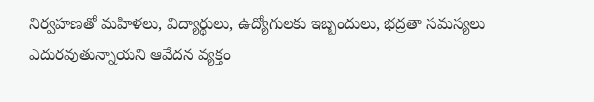నిర్వహణతో మహిళలు, విద్యార్థులు, ఉద్యోగులకు ఇబ్బందులు, భద్రతా సమస్యలు ఎదురవుతున్నాయని ఆవేదన వ్యక్తం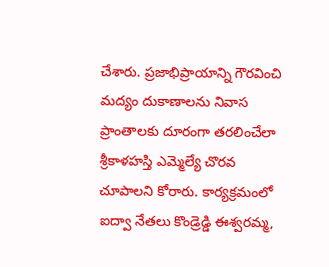చేశారు. ప్రజాభిప్రాయాన్ని గౌరవించి మద్యం దుకాణాలను నివాస ప్రాంతాలకు దూరంగా తరలించేలా శ్రీకాళహస్తి ఎమ్మెల్యే చొరవ చూపాలని కోరారు. కార్యక్రమంలో ఐద్వా నేతలు కొండ్రెడ్డి ఈశ్వరమ్మ,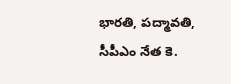భారతి, పద్మావతి, సీపీఎం నేత కె.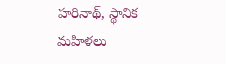హరినాథ్‌, స్థానిక మహిళలు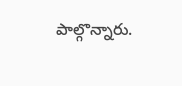పాల్గొన్నారు.